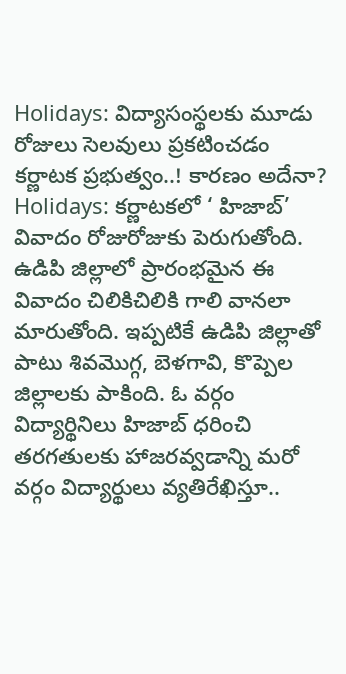Holidays: విద్యాసంస్థలకు మూడు రోజులు సెలవులు ప్రకటించడం కర్ణాటక ప్రభుత్వం..! కారణం అదేనా?
Holidays: కర్ణాటకలో ‘ హిజాబ్’ వివాదం రోజురోజుకు పెరుగుతోంది. ఉడిపి జిల్లాలో ప్రారంభమైన ఈ వివాదం చిలికిచిలికి గాలి వానలా మారుతోంది. ఇప్పటికే ఉడిపి జిల్లాతో పాటు శివమొగ్గ, బెళగావి, కొప్పెల జిల్లాలకు పాకింది. ఓ వర్గం విద్యార్థినిలు హిజాబ్ ధరించి తరగతులకు హాజరవ్వడాన్ని మరో వర్గం విద్యార్థులు వ్యతిరేఖిస్తూ..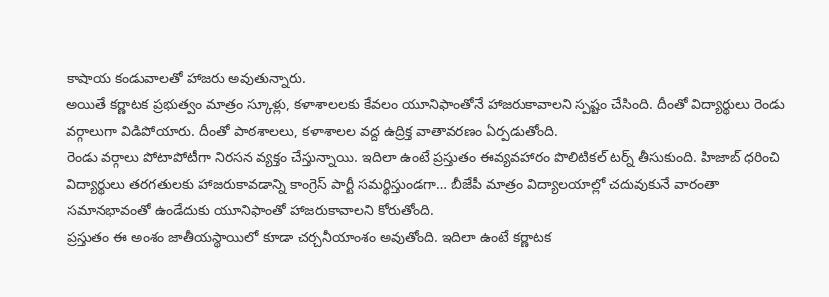కాషాయ కండువాలతో హాజరు అవుతున్నారు.
అయితే కర్ణాటక ప్రభుత్వం మాత్రం స్కూళ్లు, కళాశాలలకు కేవలం యూనిఫాంతోనే హాజరుకావాలని స్పష్టం చేసింది. దీంతో విద్యార్థులు రెండు వర్గాలుగా విడిపోయారు. దీంతో పాఠశాలలు, కళాశాలల వద్ద ఉద్రిక్త వాతావరణం ఏర్పడుతోంది.
రెండు వర్గాలు పోటాపోటీగా నిరసన వ్యక్తం చేస్తున్నాయి. ఇదిలా ఉంటే ప్రస్తుతం ఈవ్యవహారం పొలిటికల్ టర్న్ తీసుకుంది. హిజాబ్ ధరించి విద్యార్థులు తరగతులకు హాజరుకావడాన్ని కాంగ్రెస్ పార్టీ సమర్థిస్తుండగా… బీజేపీ మాత్రం విద్యాలయాల్లో చదువుకునే వారంతా సమానభావంతో ఉండేదుకు యూనిఫాంతో హాజరుకావాలని కోరుతోంది.
ప్రస్తుతం ఈ అంశం జాతీయస్థాయిలో కూడా చర్చనీయాంశం అవుతోంది. ఇదిలా ఉంటే కర్ణాటక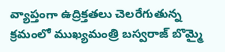వ్యాప్తంగా ఉద్రిక్తతలు చెలరేగుతున్న క్రమంలో ముఖ్యమంత్రి బస్వరాజ్ బొమ్మై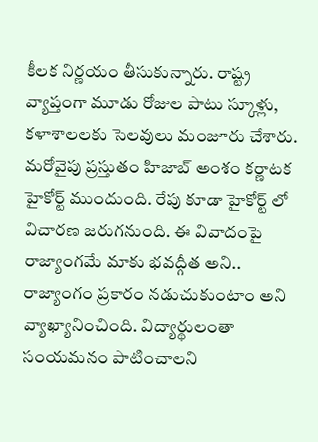కీలక నిర్ణయం తీసుకున్నారు. రాష్ట్ర వ్యాప్తంగా మూడు రోజుల పాటు స్కూళ్లు, కళాశాలలకు సెలవులు మంజూరు చేశారు. మరోవైపు ప్రస్తుతం హిజాబ్ అంశం కర్ణాటక హైకోర్ట్ ముందుంది. రేపు కూడా హైకోర్ట్ లో విచారణ జరుగనుంది. ఈ వివాదంపై రాజ్యాంగమే మాకు భవద్గీత అని.. రాజ్యాంగం ప్రకారం నడుచుకుంటాం అని వ్యాఖ్యానించింది. విద్యార్థులంతా సంయమనం పాటించాలని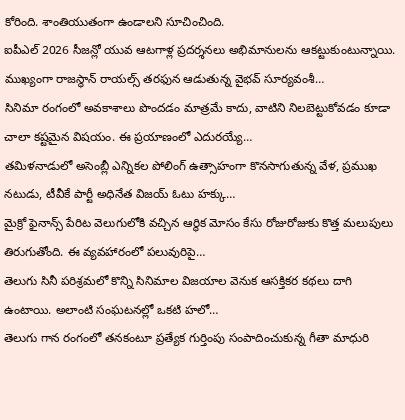కోరింది. శాంతియుతంగా ఉండాలని సూచించింది.
ఐపీఎల్ 2026 సీజన్లో యువ ఆటగాళ్ల ప్రదర్శనలు అభిమానులను ఆకట్టుకుంటున్నాయి. ముఖ్యంగా రాజస్థాన్ రాయల్స్ తరఫున ఆడుతున్న వైభవ్ సూర్యవంశీ…
సినిమా రంగంలో అవకాశాలు పొందడం మాత్రమే కాదు, వాటిని నిలబెట్టుకోవడం కూడా చాలా కష్టమైన విషయం. ఈ ప్రయాణంలో ఎదురయ్యే…
తమిళనాడులో అసెంబ్లీ ఎన్నికల పోలింగ్ ఉత్సాహంగా కొనసాగుతున్న వేళ, ప్రముఖ నటుడు, టీవీకే పార్టీ అధినేత విజయ్ ఓటు హక్కు…
మైక్రో ఫైనాన్స్ పేరిట వెలుగులోకి వచ్చిన ఆర్థిక మోసం కేసు రోజురోజుకు కొత్త మలుపులు తిరుగుతోంది. ఈ వ్యవహారంలో పలువురిపై…
తెలుగు సినీ పరిశ్రమలో కొన్ని సినిమాల విజయాల వెనుక ఆసక్తికర కథలు దాగి ఉంటాయి. అలాంటి సంఘటనల్లో ఒకటి హలో…
తెలుగు గాన రంగంలో తనకంటూ ప్రత్యేక గుర్తింపు సంపాదించుకున్న గీతా మాధురి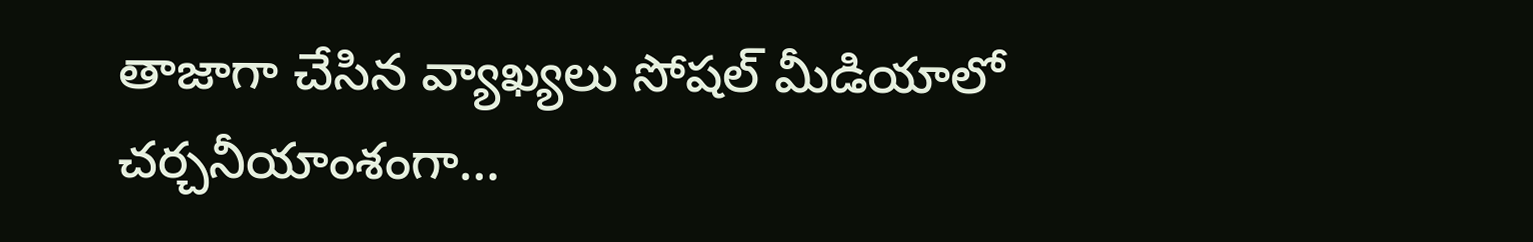తాజాగా చేసిన వ్యాఖ్యలు సోషల్ మీడియాలో చర్చనీయాంశంగా…